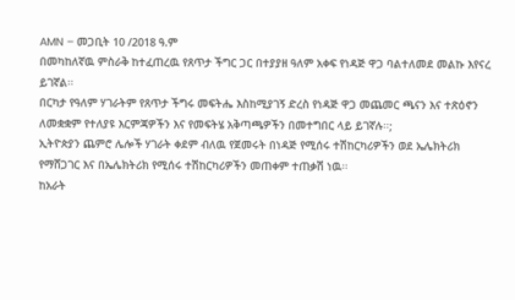AMN – መጋቢት 10 /2018 ዓ.ም
በመካከለኛዉ ምስራቅ ከተፈጠረዉ የጸጥታ ችግር ጋር በተያያዘ ዓለም አቀፍ የነዳጅ ዋጋ ባልተለመደ መልኩ እየናረ ይገኛል፡፡
በርካታ የዓለም ሃገራትም የጸጥታ ችግሩ መፍትሔ እስከሚያገኝ ድረስ የነዳጅ ዋጋ መጨመር ጫናን እና ተጽዕኖን ለመቋቋም የተለያዩ እርምጃዎችን እና የመፍትሄ አቅጣጫዎችን በመተግበር ላይ ይገኛሉ፡፡;
ኢትዮጵያን ጨምሮ ሌሎች ሃገራት ቀደም ብለዉ የጀመሩት በነዳጅ የሚሰሩ ተሽከርካሪዎችን ወደ ኤሌክትሪክ የማሸጋገር እና በኤሌክትሪክ የሚሰሩ ተሽከርካሪዎችን መጠቀም ተጠቃሽ ነዉ፡፡
ከአራት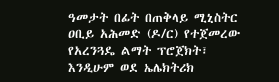ዓመታት በፊት በጠቅላይ ሚኒስትር ዐቢይ አሕመድ (ዶ/ር) የተጀመረው የአረንጓዴ ልማት ፕሮጀክት፣ እንዲሁም ወደ ኤሌክትሪክ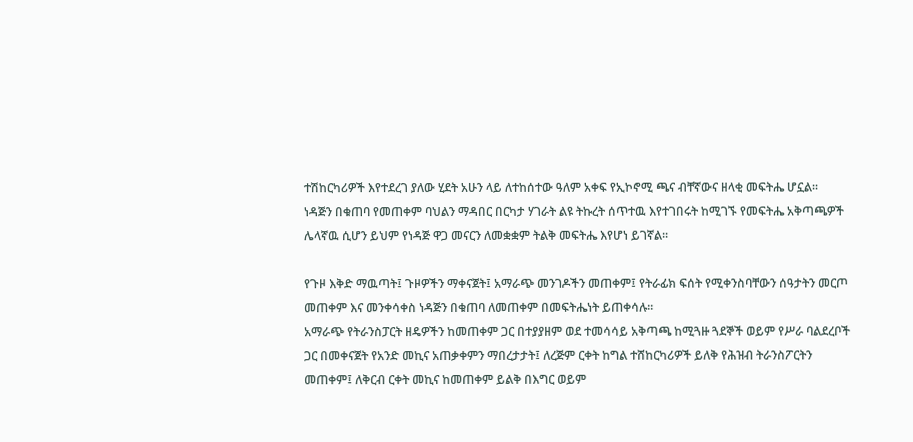ተሽከርካሪዎች እየተደረገ ያለው ሂደት አሁን ላይ ለተከሰተው ዓለም አቀፍ የኢኮኖሚ ጫና ብቸኛውና ዘላቂ መፍትሔ ሆኗል፡፡
ነዳጅን በቁጠባ የመጠቀም ባህልን ማዳበር በርካታ ሃገራት ልዩ ትኩረት ሰጥተዉ እየተገበሩት ከሚገኙ የመፍትሔ አቅጣጫዎች ሌላኛዉ ሲሆን ይህም የነዳጅ ዋጋ መናርን ለመቋቋም ትልቅ መፍትሔ እየሆነ ይገኛል፡፡

የጉዞ እቅድ ማዉጣት፤ ጉዞዎችን ማቀናጀት፤ አማራጭ መንገዶችን መጠቀም፤ የትራፊክ ፍሰት የሚቀንስባቸውን ሰዓታትን መርጦ መጠቀም እና መንቀሳቀስ ነዳጅን በቁጠባ ለመጠቀም በመፍትሔነት ይጠቀሳሉ፡፡
አማራጭ የትራንስፓርት ዘዴዎችን ከመጠቀም ጋር በተያያዘም ወደ ተመሳሳይ አቅጣጫ ከሚጓዙ ጓደኞች ወይም የሥራ ባልደረቦች ጋር በመቀናጀት የአንድ መኪና አጠቃቀምን ማበረታታት፤ ለረጅም ርቀት ከግል ተሸከርካሪዎች ይለቅ የሕዝብ ትራንስፖርትን መጠቀም፤ ለቅርብ ርቀት መኪና ከመጠቀም ይልቅ በእግር ወይም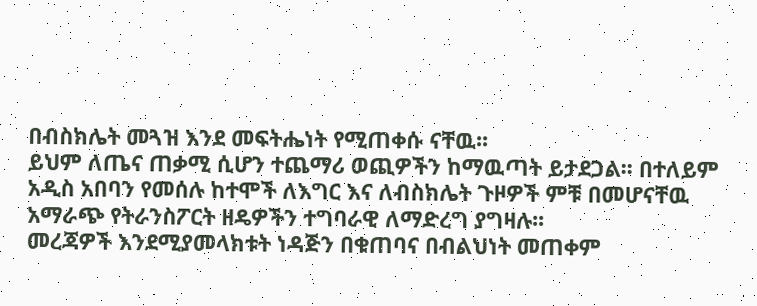በብስክሌት መጓዝ እንደ መፍትሔነት የሚጠቀሱ ናቸዉ፡፡
ይህም ለጤና ጠቃሚ ሲሆን ተጨማሪ ወጪዎችን ከማዉጣት ይታደጋል፡፡ በተለይም አዲስ አበባን የመሰሉ ከተሞች ለእግር እና ለብስክሌት ጉዞዎች ምቹ በመሆናቸዉ አማራጭ የትራንስፖርት ዘዴዎችን ተግባራዊ ለማድረግ ያግዛሉ፡፡
መረጃዎች እንደሚያመላክቱት ነዳጅን በቁጠባና በብልህነት መጠቀም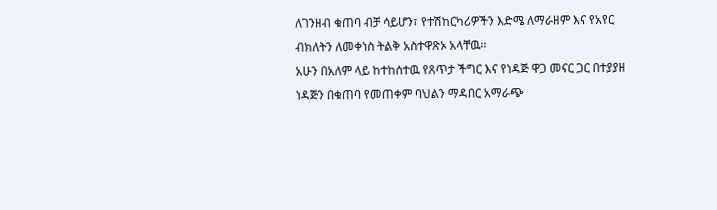ለገንዘብ ቁጠባ ብቻ ሳይሆን፣ የተሽከርካሪዎችን እድሜ ለማራዘም እና የአየር ብክለትን ለመቀነስ ትልቅ አስተዋጽኦ አላቸዉ፡፡
አሁን በአለም ላይ ከተከሰተዉ የጸጥታ ችግር እና የነዳጅ ዋጋ መናር ጋር በተያያዘ ነዳጅን በቁጠባ የመጠቀም ባህልን ማዳበር አማራጭ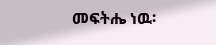መፍትሔ ነዉ፡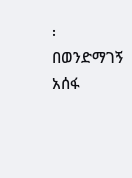፡
በወንድማገኝ አሰፋ